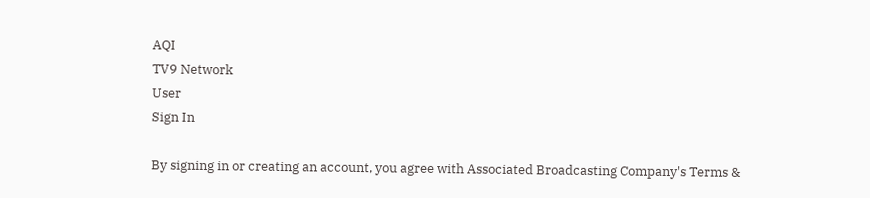AQI
TV9 Network
User
Sign In

By signing in or creating an account, you agree with Associated Broadcasting Company's Terms &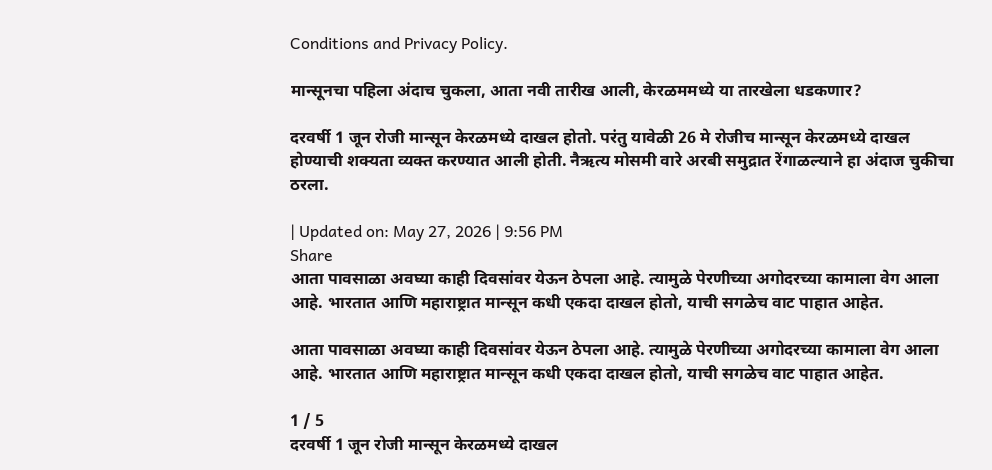Conditions and Privacy Policy.

मान्सूनचा पहिला अंदाच चुकला, आता नवी तारीख आली, केरळममध्ये या तारखेला धडकणार?

दरवर्षी 1 जून रोजी मान्सून केरळमध्ये दाखल होतो. परंतु यावेळी 26 मे रोजीच मान्सून केरळमध्ये दाखल होण्याची शक्यता व्यक्त करण्यात आली होती. नैऋत्य मोसमी वारे अरबी समुद्रात रेंगाळल्याने हा अंदाज चुकीचा ठरला.

| Updated on: May 27, 2026 | 9:56 PM
Share
आता पावसाळा अवघ्या काही दिवसांवर येऊन ठेपला आहे. त्यामुळे पेरणीच्या अगोदरच्या कामाला वेग आला आहे. भारतात आणि महाराष्ट्रात मान्सून कधी एकदा दाखल होतो, याची सगळेच वाट पाहात आहेत.

आता पावसाळा अवघ्या काही दिवसांवर येऊन ठेपला आहे. त्यामुळे पेरणीच्या अगोदरच्या कामाला वेग आला आहे. भारतात आणि महाराष्ट्रात मान्सून कधी एकदा दाखल होतो, याची सगळेच वाट पाहात आहेत.

1 / 5
दरवर्षी 1 जून रोजी मान्सून केरळमध्ये दाखल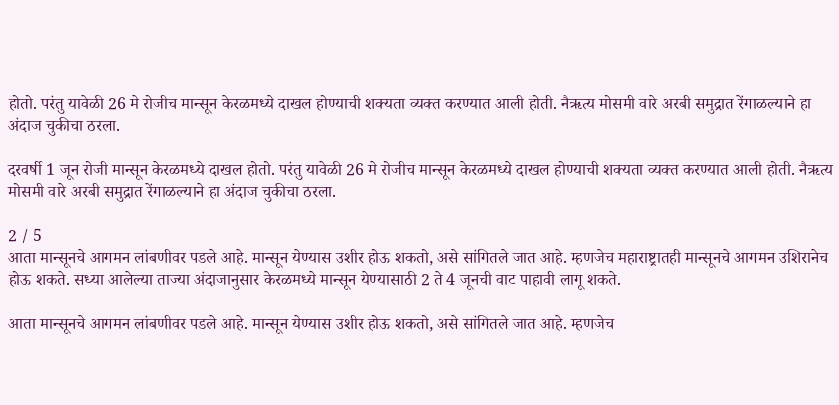होतो. परंतु यावेळी 26 मे रोजीच मान्सून केरळमध्ये दाखल होण्याची शक्यता व्यक्त करण्यात आली होती. नैऋत्य मोसमी वारे अरबी समुद्रात रेंगाळल्याने हा अंदाज चुकीचा ठरला.

दरवर्षी 1 जून रोजी मान्सून केरळमध्ये दाखल होतो. परंतु यावेळी 26 मे रोजीच मान्सून केरळमध्ये दाखल होण्याची शक्यता व्यक्त करण्यात आली होती. नैऋत्य मोसमी वारे अरबी समुद्रात रेंगाळल्याने हा अंदाज चुकीचा ठरला.

2 / 5
आता मान्सूनचे आगमन लांबणीवर पडले आहे. मान्सून येण्यास उशीर होऊ शकतो, असे सांगितले जात आहे. म्हणजेच महाराष्ट्रातही मान्सूनचे आगमन उशिरानेच होऊ शकते. सध्या आलेल्या ताज्या अंदाजानुसार केरळमध्ये मान्सून येण्यासाठी 2 ते 4 जूनची वाट पाहावी लागू शकते.

आता मान्सूनचे आगमन लांबणीवर पडले आहे. मान्सून येण्यास उशीर होऊ शकतो, असे सांगितले जात आहे. म्हणजेच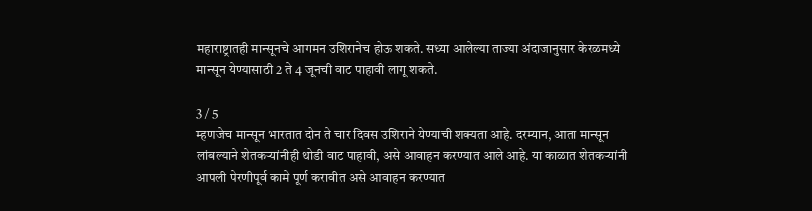महाराष्ट्रातही मान्सूनचे आगमन उशिरानेच होऊ शकते. सध्या आलेल्या ताज्या अंदाजानुसार केरळमध्ये मान्सून येण्यासाठी 2 ते 4 जूनची वाट पाहावी लागू शकते.

3 / 5
म्हणजेच मान्सून भारतात दोन ते चार दिवस उशिराने येण्याची शक्यता आहे. दरम्यान, आता मान्सून लांबल्याने शेतकऱ्यांनीही थोडी वाट पाहावी, असे आवाहन करण्यात आले आहे. या काळात शेतकऱ्यांनी आपली पेरणीपूर्व कामे पूर्ण करावीत असे आवाहन करण्यात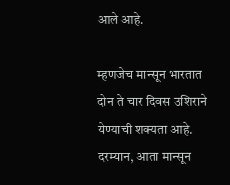आले आहे.

म्हणजेच मान्सून भारतात दोन ते चार दिवस उशिराने येण्याची शक्यता आहे. दरम्यान, आता मान्सून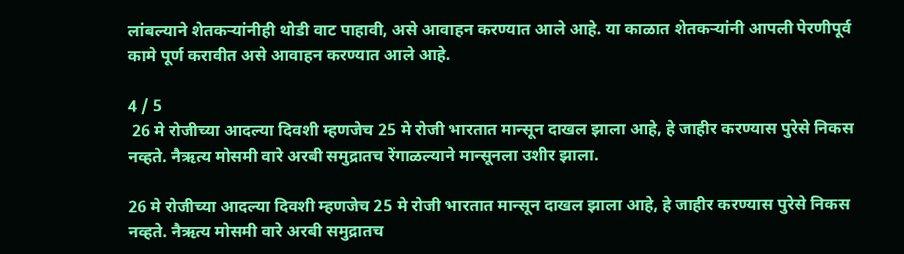लांबल्याने शेतकऱ्यांनीही थोडी वाट पाहावी, असे आवाहन करण्यात आले आहे. या काळात शेतकऱ्यांनी आपली पेरणीपूर्व कामे पूर्ण करावीत असे आवाहन करण्यात आले आहे.

4 / 5
 26 मे रोजीच्या आदल्या दिवशी म्हणजेच 25 मे रोजी भारतात मान्सून दाखल झाला आहे, हे जाहीर करण्यास पुरेसे निकस नव्हते. नैऋत्य मोसमी वारे अरबी समुद्रातच रेंगाळल्याने मान्सूनला उशीर झाला.

26 मे रोजीच्या आदल्या दिवशी म्हणजेच 25 मे रोजी भारतात मान्सून दाखल झाला आहे, हे जाहीर करण्यास पुरेसे निकस नव्हते. नैऋत्य मोसमी वारे अरबी समुद्रातच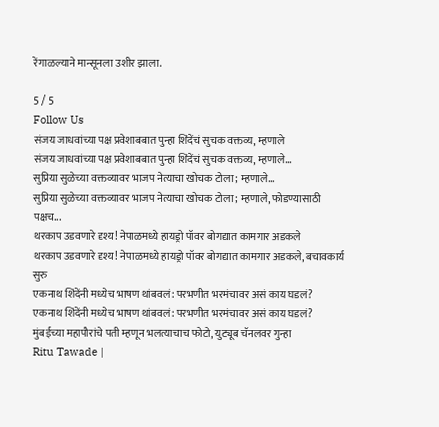रेंगाळल्याने मान्सूनला उशीर झाला.

5 / 5
Follow Us
संजय जाधवांच्या पक्ष प्रवेशाबबात पुन्हा शिंदेंचं सुचक वक्तव्य, म्हणाले
संजय जाधवांच्या पक्ष प्रवेशाबबात पुन्हा शिंदेंचं सुचक वक्तव्य, म्हणाले...
सुप्रिया सुळेच्या वक्तव्यावर भाजप नेत्याचा खोचक टोला; म्हणाले...
सुप्रिया सुळेच्या वक्तव्यावर भाजप नेत्याचा खोचक टोला; म्हणाले, फोडण्यासाठी पक्षच...
थरकाप उडवणारे दृश्य! नेपाळमध्ये हायड्रो पॉवर बोगद्यात कामगार अडकले
थरकाप उडवणारे दृश्य! नेपाळमध्ये हायड्रो पॉवर बोगद्यात कामगार अडकले, बचावकार्य सुरु
एकनाथ शिंदेंनी मध्येच भाषण थांबवलं: परभणीत भरमंचावर असं काय घडलं?
एकनाथ शिंदेंनी मध्येच भाषण थांबवलं: परभणीत भरमंचावर असं काय घडलं?
मुंबईच्या महापौरांचे पती म्हणून भलत्याचाच फोटो, युट्यूब चॅनलवर गुन्हा
Ritu Tawade |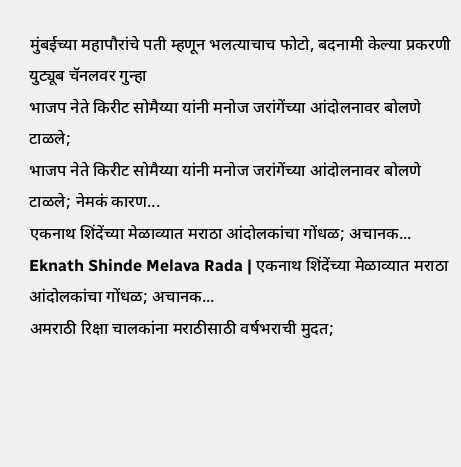मुंबईच्या महापौरांचे पती म्हणून भलत्याचाच फोटो, बदनामी केल्या प्रकरणी युट्यूब चॅनलवर गुन्हा
भाजप नेते किरीट सोमैय्या यांनी मनोज जरांगेंच्या आंदोलनावर बोलणे टाळले;
भाजप नेते किरीट सोमैय्या यांनी मनोज जरांगेंच्या आंदोलनावर बोलणे टाळले; नेमकं कारण...
एकनाथ शिंदेंच्या मेळाव्यात मराठा आंदोलकांचा गोंधळ; अचानक...
Eknath Shinde Melava Rada | एकनाथ शिंदेंच्या मेळाव्यात मराठा आंदोलकांचा गोंधळ; अचानक...
अमराठी रिक्षा चालकांना मराठीसाठी वर्षभराची मुदत;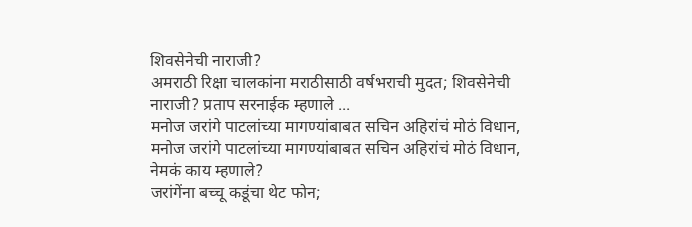शिवसेनेची नाराजी?
अमराठी रिक्षा चालकांना मराठीसाठी वर्षभराची मुदत; शिवसेनेची नाराजी? प्रताप सरनाईक म्हणाले ...
मनोज जरांगे पाटलांच्या मागण्यांबाबत सचिन अहिरांचं मोठं विधान,
मनोज जरांगे पाटलांच्या मागण्यांबाबत सचिन अहिरांचं मोठं विधान, नेमकं काय म्हणाले?
जरांगेंना बच्चू कडूंचा थेट फोन;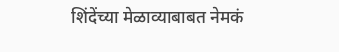शिंदेंच्या मेळाव्याबाबत नेमकं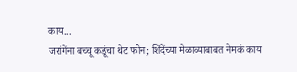काय...
जरांगेंना बच्चू कडूंचा थेट फोन; शिंदेंच्या मेळाव्याबाबत नेमकं काय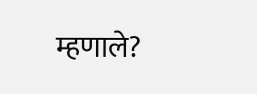म्हणाले?